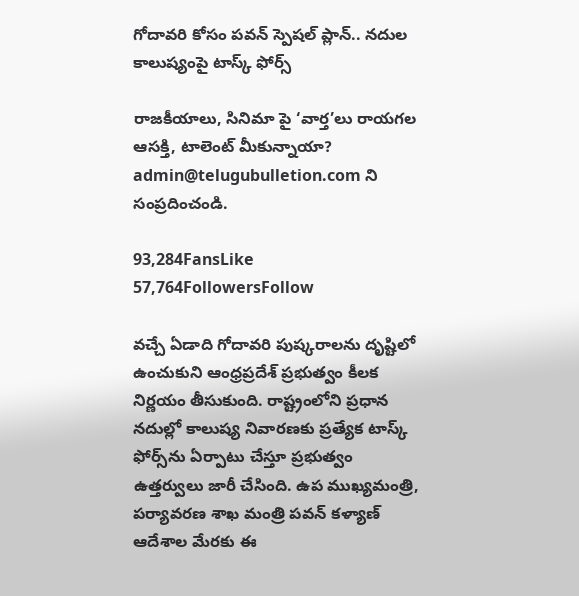గోదావరి కోసం పవన్ స్పెషల్ ప్లాన్.. నదుల కాలుష్యంపై టాస్క్ ఫోర్స్

రాజకీయాలు, సినిమా పై ‘వార్త’లు రాయగల ఆసక్తి, టాలెంట్ మీకున్నాయా? admin@telugubulletion.com ని సంప్రదించండి.

93,284FansLike
57,764FollowersFollow

వచ్చే ఏడాది గోదావరి పుష్కరాలను దృష్టిలో ఉంచుకుని ఆంధ్రప్రదేశ్ ప్రభుత్వం కీలక నిర్ణయం తీసుకుంది. రాష్ట్రంలోని ప్రధాన నదుల్లో కాలుష్య నివారణకు ప్రత్యేక టాస్క్ ఫోర్స్‌ను ఏర్పాటు చేస్తూ ప్రభుత్వం ఉత్తర్వులు జారీ చేసింది. ఉప ముఖ్యమంత్రి, పర్యావరణ శాఖ మంత్రి పవన్ కళ్యాణ్ ఆదేశాల మేరకు ఈ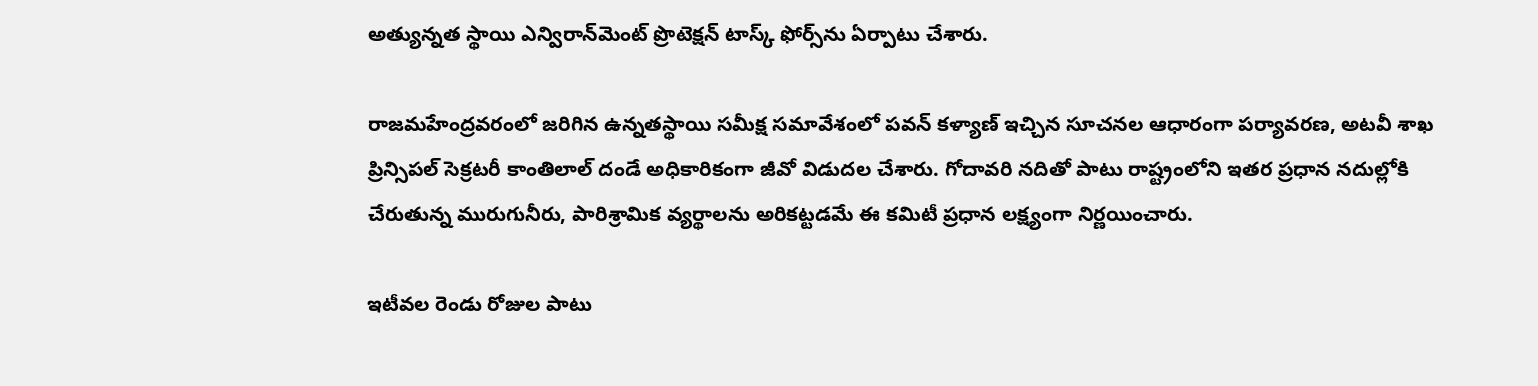అత్యున్నత స్థాయి ఎన్విరాన్‌మెంట్ ప్రొటెక్షన్ టాస్క్ ఫోర్స్‌ను ఏర్పాటు చేశారు.

రాజమహేంద్రవరంలో జరిగిన ఉన్నతస్థాయి సమీక్ష సమావేశంలో పవన్ కళ్యాణ్ ఇచ్చిన సూచనల ఆధారంగా పర్యావరణ, అటవీ శాఖ ప్రిన్సిపల్ సెక్రటరీ కాంతిలాల్ దండే అధికారికంగా జీవో విడుదల చేశారు. గోదావరి నదితో పాటు రాష్ట్రంలోని ఇతర ప్రధాన నదుల్లోకి చేరుతున్న మురుగునీరు, పారిశ్రామిక వ్యర్థాలను అరికట్టడమే ఈ కమిటీ ప్రధాన లక్ష్యంగా నిర్ణయించారు.

ఇటీవల రెండు రోజుల పాటు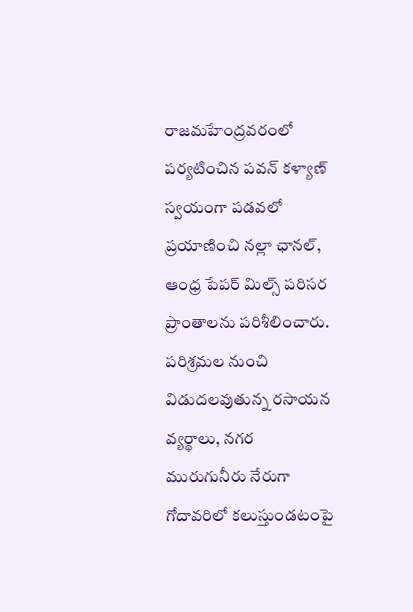రాజమహేంద్రవరంలో పర్యటించిన పవన్ కళ్యాణ్ స్వయంగా పడవలో ప్రయాణించి నల్లా ఛానల్, ఆంధ్ర పేపర్ మిల్స్ పరిసర ప్రాంతాలను పరిశీలించారు. పరిశ్రమల నుంచి విడుదలవుతున్న రసాయన వ్యర్థాలు, నగర మురుగునీరు నేరుగా గోదావరిలో కలుస్తుండటంపై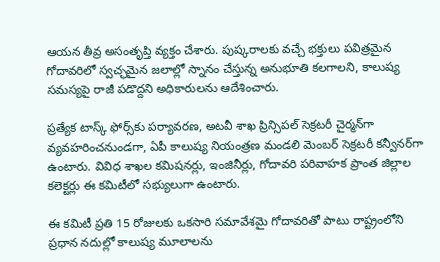ఆయన తీవ్ర అసంతృప్తి వ్యక్తం చేశారు. పుష్కరాలకు వచ్చే భక్తులు పవిత్రమైన గోదావరిలో స్వచ్ఛమైన జలాల్లో స్నానం చేస్తున్న అనుభూతి కలగాలని, కాలుష్య సమస్యపై రాజీ పడొద్దని అధికారులను ఆదేశించారు.

ప్రత్యేక టాస్క్ ఫోర్స్‌కు పర్యావరణ, అటవీ శాఖ ప్రిన్సిపల్ సెక్రటరీ చైర్మన్‌గా వ్యవహరించనుండగా, ఏపీ కాలుష్య నియంత్రణ మండలి మెంబర్ సెక్రటరీ కన్వీనర్‌గా ఉంటారు. వివిధ శాఖల కమిషనర్లు, ఇంజినీర్లు, గోదావరి పరివాహక ప్రాంత జిల్లాల కలెక్టర్లు ఈ కమిటీలో సభ్యులుగా ఉంటారు.

ఈ కమిటీ ప్రతి 15 రోజులకు ఒకసారి సమావేశమై గోదావరితో పాటు రాష్ట్రంలోని ప్రధాన నదుల్లో కాలుష్య మూలాలను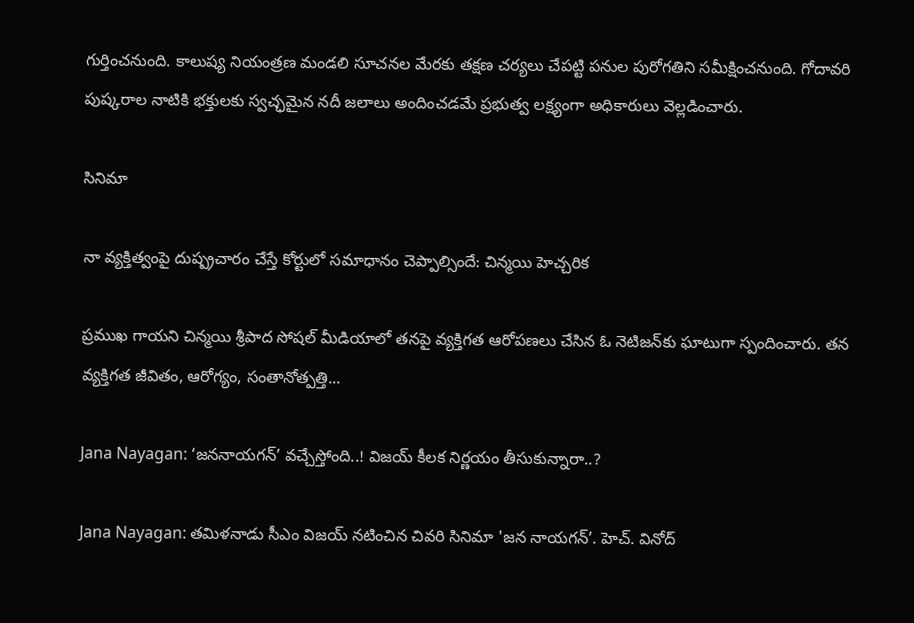గుర్తించనుంది. కాలుష్య నియంత్రణ మండలి సూచనల మేరకు తక్షణ చర్యలు చేపట్టి పనుల పురోగతిని సమీక్షించనుంది. గోదావరి పుష్కరాల నాటికి భక్తులకు స్వచ్ఛమైన నదీ జలాలు అందించడమే ప్రభుత్వ లక్ష్యంగా అధికారులు వెల్లడించారు.

సినిమా

నా వ్యక్తిత్వంపై దుష్ప్రచారం చేస్తే కోర్టులో సమాధానం చెప్పాల్సిందే: చిన్మయి హెచ్చరిక

ప్రముఖ గాయని చిన్మయి శ్రీపాద సోషల్ మీడియాలో తనపై వ్యక్తిగత ఆరోపణలు చేసిన ఓ నెటిజన్‌కు ఘాటుగా స్పందించారు. తన వ్యక్తిగత జీవితం, ఆరోగ్యం, సంతానోత్పత్తి...

Jana Nayagan: ‘జననాయగన్’ వచ్చేస్తోంది..! విజయ్ కీలక నిర్ణయం తీసుకున్నారా..?

Jana Nayagan: తమిళనాడు సీఎం విజయ్ నటించిన‌ చివరి సినిమా 'జన నాయగన్’. హెచ్. వినోద్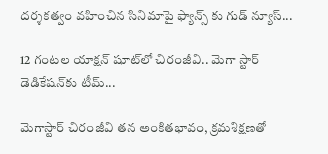దర్శకత్వం వహించిన సినిమాపై ఫ్యాన్స్ కు గుడ్ న్యూస్...

12 గంటల యాక్షన్ షూట్‌లో చిరంజీవి.. మెగా స్టార్ డెడికేషన్‌కు టీమ్...

మెగాస్టార్ చిరంజీవి తన అంకితభావం, క్రమశిక్షణతో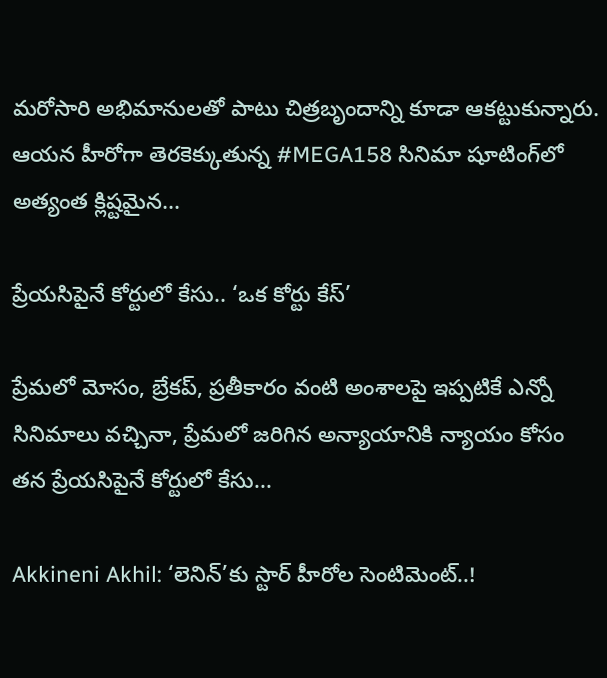మరోసారి అభిమానులతో పాటు చిత్రబృందాన్ని కూడా ఆకట్టుకున్నారు. ఆయన హీరోగా తెరకెక్కుతున్న #MEGA158 సినిమా షూటింగ్‌లో అత్యంత క్లిష్టమైన...

ప్రేయసిపైనే కోర్టులో కేసు.. ‘ఒక కోర్టు కేస్’

ప్రేమలో మోసం, బ్రేకప్, ప్రతీకారం వంటి అంశాలపై ఇప్పటికే ఎన్నో సినిమాలు వచ్చినా, ప్రేమలో జరిగిన అన్యాయానికి న్యాయం కోసం తన ప్రేయసిపైనే కోర్టులో కేసు...

Akkineni Akhil: ‘లెనిన్’కు స్టార్ హీరోల సెంటిమెంట్..!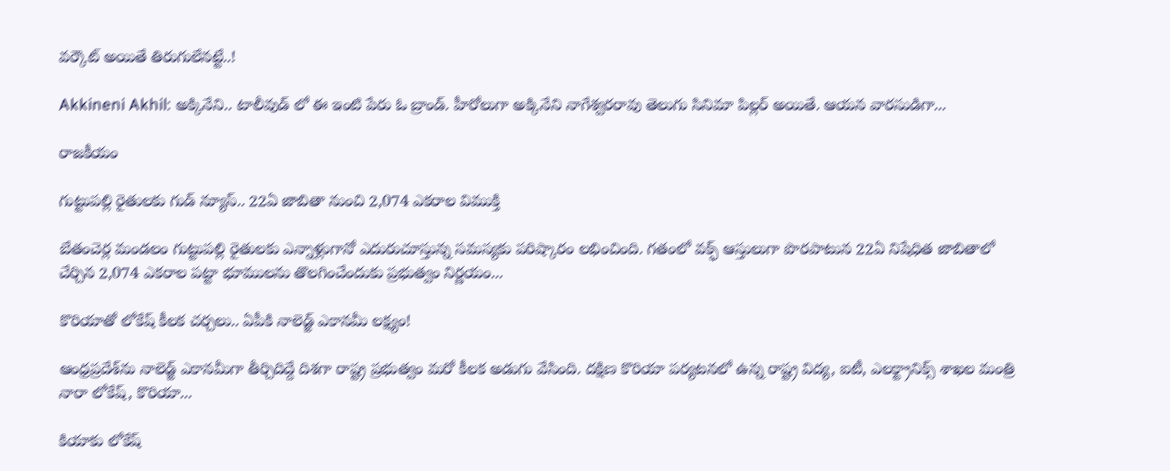వర్కౌట్ అయితే తిరుగులేనట్టే..!

Akkineni Akhil: అక్కినేని.. టాలీవుడ్ లో ఈ ఇంటి పేరు ఓ బ్రాండ్. హీరోలుగా అక్కినేని నాగేశ్వరరావు తెలుగు సినిమా పిల్లర్ అయితే. ఆయన వారసుడిగా...

రాజకీయం

గుట్టుపల్లి రైతులకు గుడ్ న్యూస్.. 22ఏ జాబితా నుంచి 2,074 ఎకరాల విముక్తి

బేతంచెర్ల మండలం గుట్టుపల్లి రైతులకు ఎన్నాళ్లుగానో ఎదురుచూస్తున్న సమస్యకు పరిష్కారం లభించింది. గతంలో వక్ఫ్ ఆస్తులుగా పొరపాటున 22ఏ నిషేధిత జాబితాలో చేర్చిన 2,074 ఎకరాల పట్టా భూములను తొలగించేందుకు ప్రభుత్వం నిర్ణయం...

కొరియాతో లోకేష్ కీలక చర్చలు.. ఏపీకి నాలెడ్జ్ ఎకానమీ లక్ష్యం!

ఆంధ్రప్రదేశ్‌ను నాలెడ్జ్ ఎకానమీగా తీర్చిదిద్దే దిశగా రాష్ట్ర ప్రభుత్వం మరో కీలక అడుగు వేసింది. దక్షిణ కొరియా పర్యటనలో ఉన్న రాష్ట్ర విద్య, ఐటీ, ఎలక్ట్రానిక్స్ శాఖల మంత్రి నారా లోకేష్, కొరియా...

కియాకు లోకేష్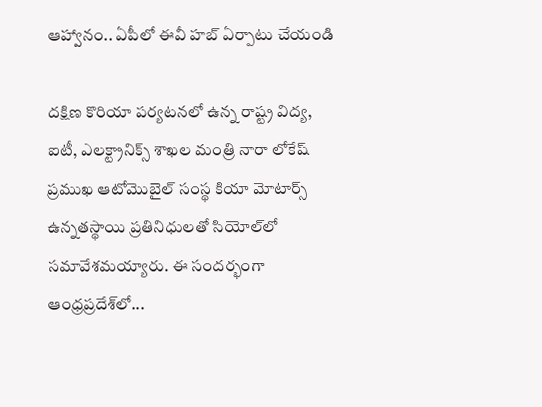ఆహ్వానం.. ఏపీలో ఈవీ హబ్ ఏర్పాటు చేయండి

దక్షిణ కొరియా పర్యటనలో ఉన్న రాష్ట్ర విద్య, ఐటీ, ఎలక్ట్రానిక్స్ శాఖల మంత్రి నారా లోకేష్ ప్రముఖ ఆటోమొబైల్ సంస్థ కియా మోటార్స్ ఉన్నతస్థాయి ప్రతినిధులతో సియోల్‌లో సమావేశమయ్యారు. ఈ సందర్భంగా ఆంధ్రప్రదేశ్‌లో...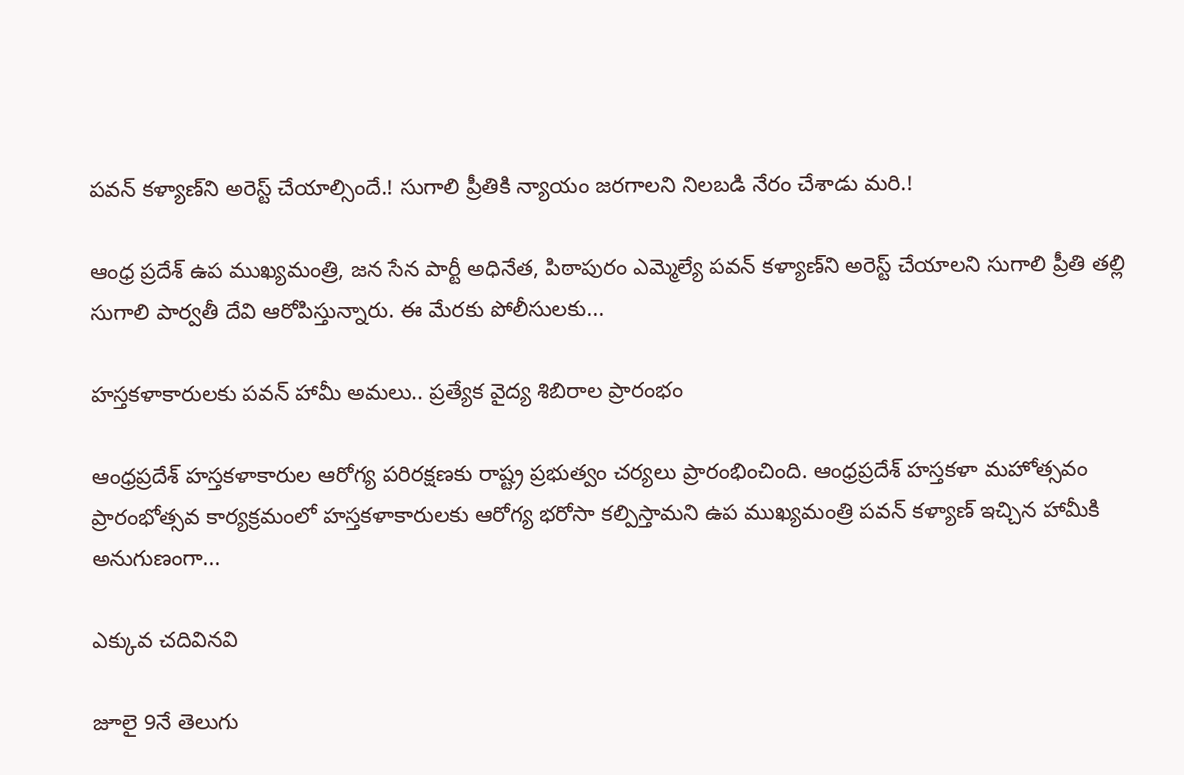పవన్ కళ్యాణ్‌ని అరెస్ట్ చేయాల్సిందే.! సుగాలి ప్రీతికి న్యాయం జరగాలని నిలబడి నేరం చేశాడు మరి.!

ఆంధ్ర ప్రదేశ్ ఉప ముఖ్యమంత్రి, జన సేన పార్టీ అధినేత, పిఠాపురం ఎమ్మెల్యే పవన్ కళ్యాణ్‌ని అరెస్ట్ చేయాలని సుగాలి ప్రీతి తల్లి సుగాలి పార్వతీ దేవి ఆరోపిస్తున్నారు. ఈ మేరకు పోలీసులకు...

హస్తకళాకారులకు పవన్ హామీ అమలు.. ప్రత్యేక వైద్య శిబిరాల ప్రారంభం

ఆంధ్రప్రదేశ్ హస్తకళాకారుల ఆరోగ్య పరిరక్షణకు రాష్ట్ర ప్రభుత్వం చర్యలు ప్రారంభించింది. ఆంధ్రప్రదేశ్ హస్తకళా మహోత్సవం ప్రారంభోత్సవ కార్యక్రమంలో హస్తకళాకారులకు ఆరోగ్య భరోసా కల్పిస్తామని ఉప ముఖ్యమంత్రి పవన్ కళ్యాణ్ ఇచ్చిన హామీకి అనుగుణంగా...

ఎక్కువ చదివినవి

జూలై 9నే తెలుగు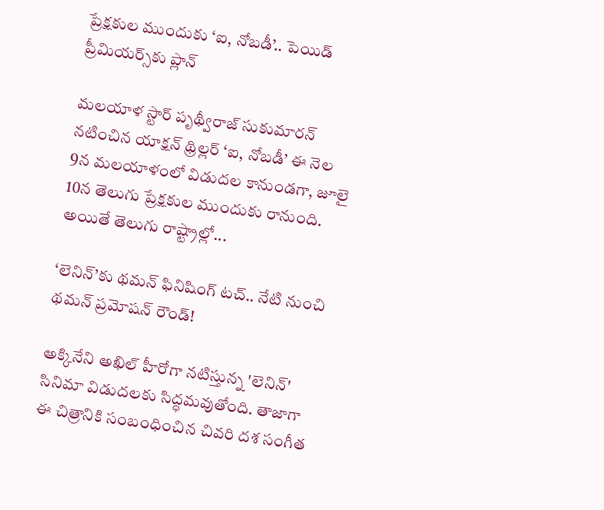ప్రేక్షకుల ముందుకు ‘ఐ, నోబడీ’.. పెయిడ్ ప్రీమియర్స్‌కు ప్లాన్

మలయాళ స్టార్ పృథ్వీరాజ్ సుకుమారన్ నటించిన యాక్షన్ థ్రిల్లర్ ‘ఐ, నోబడీ’ ఈ నెల 9న మలయాళంలో విడుదల కానుండగా, జూలై 10న తెలుగు ప్రేక్షకుల ముందుకు రానుంది. అయితే తెలుగు రాష్ట్రాల్లో...

‘లెనిన్’కు థమన్ ఫినిషింగ్ టచ్.. నేటి నుంచి థమన్ ప్రమోషన్ రౌండ్!

అక్కినేని అఖిల్ హీరోగా నటిస్తున్న 'లెనిన్' సినిమా విడుదలకు సిద్ధమవుతోంది. తాజాగా ఈ చిత్రానికి సంబంధించిన చివరి దశ సంగీత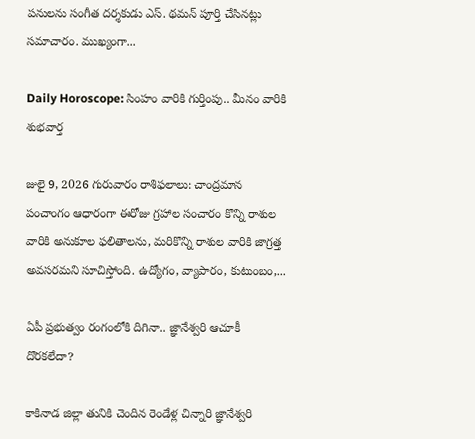పనులను సంగీత దర్శకుడు ఎస్. థమన్ పూర్తి చేసినట్లు సమాచారం. ముఖ్యంగా...

Daily Horoscope: సింహం వారికి గుర్తింపు.. మీనం వారికి శుభవార్త

జులై 9, 2026 గురువారం రాశిఫలాలు: చాంద్రమాన పంచాంగం ఆధారంగా ఈరోజు గ్రహాల సంచారం కొన్ని రాశుల వారికి అనుకూల ఫలితాలను, మరికొన్ని రాశుల వారికి జాగ్రత్త అవసరమని సూచిస్తోంది. ఉద్యోగం, వ్యాపారం, కుటుంబం,...

ఏపీ ప్రభుత్వం రంగంలోకి దిగినా.. జ్ఞానేశ్వరి ఆచూకీ దొరకలేదా?

కాకినాడ జిల్లా తునికి చెందిన రెండేళ్ల చిన్నారి జ్ఞానేశ్వరి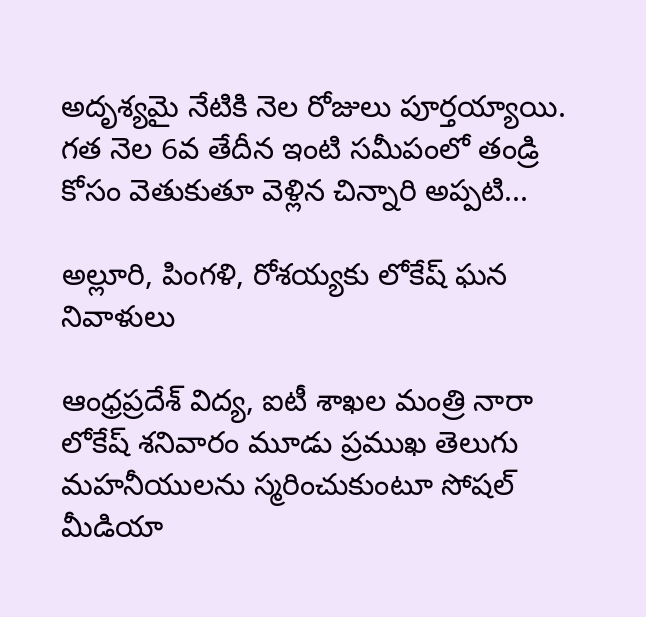అదృశ్యమై నేటికి నెల రోజులు పూర్తయ్యాయి. గత నెల 6వ తేదీన ఇంటి సమీపంలో తండ్రి కోసం వెతుకుతూ వెళ్లిన చిన్నారి అప్పటి...

అల్లూరి, పింగళి, రోశయ్యకు లోకేష్ ఘన నివాళులు

ఆంధ్రప్రదేశ్ విద్య, ఐటీ శాఖల మంత్రి నారా లోకేష్ శనివారం మూడు ప్రముఖ తెలుగు మహనీయులను స్మరించుకుంటూ సోషల్ మీడియా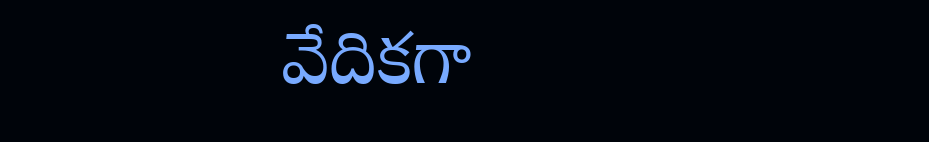వేదికగా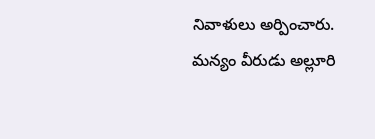నివాళులు అర్పించారు. మన్యం వీరుడు అల్లూరి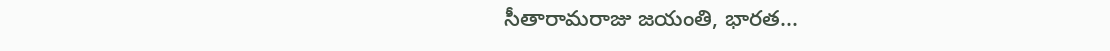సీతారామరాజు జయంతి, భారత...